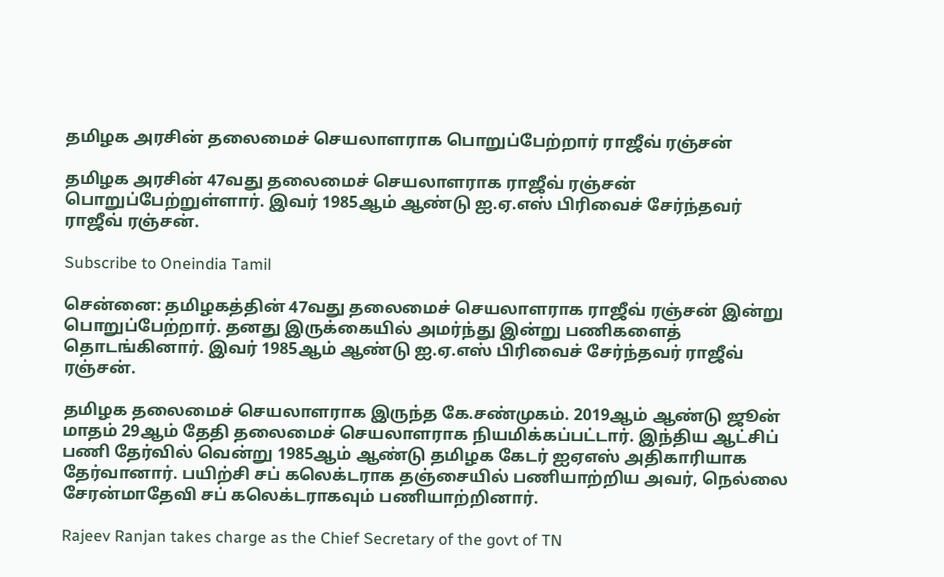தமிழக அரசின் தலைமைச் செயலாளராக பொறுப்பேற்றார் ராஜீவ் ரஞ்சன்

தமிழக அரசின் 47வது தலைமைச் செயலாளராக ராஜீவ் ரஞ்சன் பொறுப்பேற்றுள்ளார். இவர் 1985ஆம் ஆண்டு ஐ.ஏ.எஸ் பிரிவைச் சேர்ந்தவர் ராஜீவ் ரஞ்சன்.

Subscribe to Oneindia Tamil

சென்னை: தமிழகத்தின் 47வது தலைமைச் செயலாளராக ராஜீவ் ரஞ்சன் இன்று பொறுப்பேற்றார். தனது இருக்கையில் அமர்ந்து இன்று பணிகளைத் தொடங்கினார். இவர் 1985ஆம் ஆண்டு ஐ.ஏ.எஸ் பிரிவைச் சேர்ந்தவர் ராஜீவ் ரஞ்சன்.

தமிழக தலைமைச் செயலாளராக இருந்த கே.சண்முகம். 2019ஆம் ஆண்டு ஜூன் மாதம் 29ஆம் தேதி தலைமைச் செயலாளராக நியமிக்கப்பட்டார். இந்திய ஆட்சிப் பணி தேர்வில் வென்று 1985ஆம் ஆண்டு தமிழக கேடர் ஐஏஎஸ் அதிகாரியாக தேர்வானார். பயிற்சி சப் கலெக்டராக தஞ்சையில் பணியாற்றிய அவர், நெல்லை சேரன்மாதேவி சப் கலெக்டராகவும் பணியாற்றினார்.

Rajeev Ranjan takes charge as the Chief Secretary of the govt of TN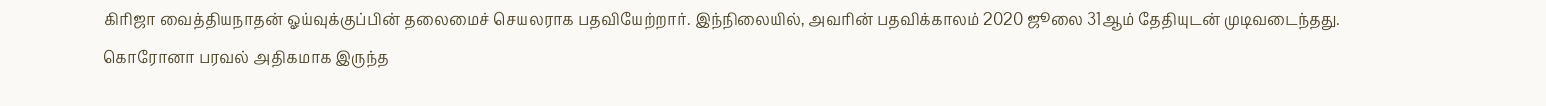கிரிஜா வைத்தியநாதன் ஓய்வுக்குப்பின் தலைமைச் செயலராக பதவியேற்றார். இந்நிலையில், அவரின் பதவிக்காலம் 2020 ஜூலை 31ஆம் தேதியுடன் முடிவடைந்தது. கொரோனா பரவல் அதிகமாக இருந்த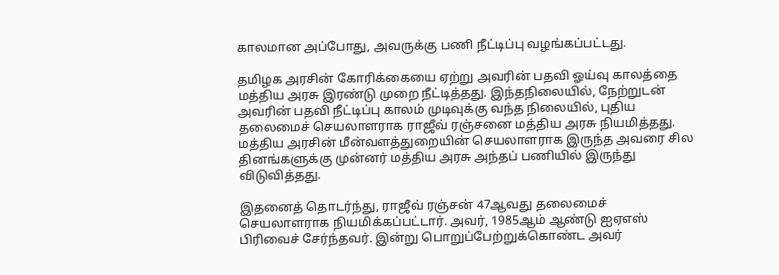காலமான அப்போது, அவருக்கு பணி நீட்டிப்பு வழங்கப்பட்டது.

தமிழக அரசின் கோரிக்கையை ஏற்று அவரின் பதவி ஓய்வு காலத்தை மத்திய அரசு இரண்டு முறை நீட்டித்தது. இந்தநிலையில், நேற்றுடன் அவரின் பதவி நீட்டிப்பு காலம் முடிவுக்கு வந்த நிலையில், புதிய தலைமைச் செயலாளராக ராஜீவ் ரஞ்சனை மத்திய அரசு நியமித்தது. மத்திய அரசின் மீன்வளத்துறையின் செயலாளராக இருந்த அவரை சில தினங்களுக்கு முன்னர் மத்திய அரசு அந்தப் பணியில் இருந்து விடுவித்தது.

இதனைத் தொடர்ந்து, ராஜீவ் ரஞ்சன் 47ஆவது தலைமைச் செயலாளராக நியமிக்கப்பட்டார். அவர், 1985ஆம் ஆண்டு ஐஏஎஸ் பிரிவைச் சேர்ந்தவர். இன்று பொறுப்பேற்றுக்கொண்ட அவர்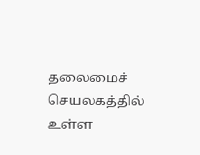தலைமைச் செயலகத்தில் உள்ள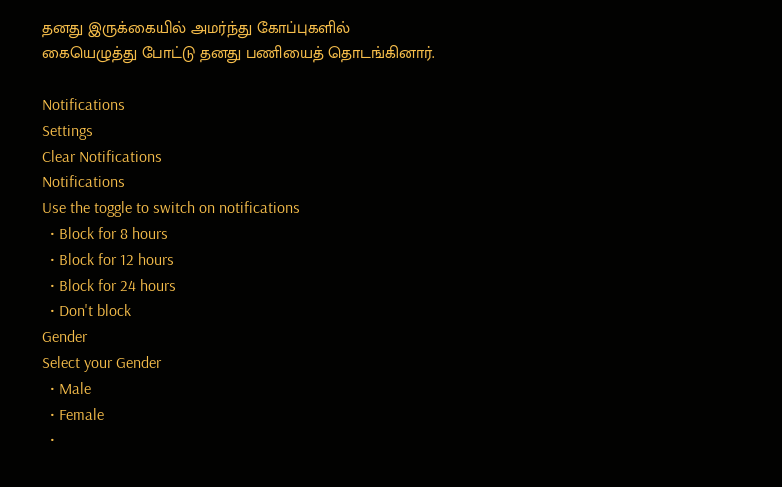தனது இருக்கையில் அமர்ந்து கோப்புகளில் கையெழுத்து போட்டு தனது பணியைத் தொடங்கினார்.

Notifications
Settings
Clear Notifications
Notifications
Use the toggle to switch on notifications
  • Block for 8 hours
  • Block for 12 hours
  • Block for 24 hours
  • Don't block
Gender
Select your Gender
  • Male
  • Female
  •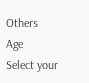Others
Age
Select your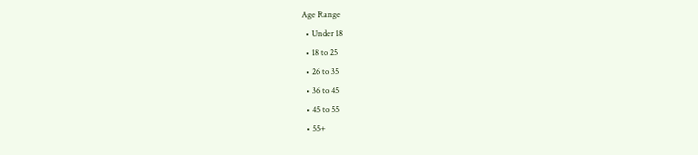Age Range
  • Under 18
  • 18 to 25
  • 26 to 35
  • 36 to 45
  • 45 to 55
  • 55+